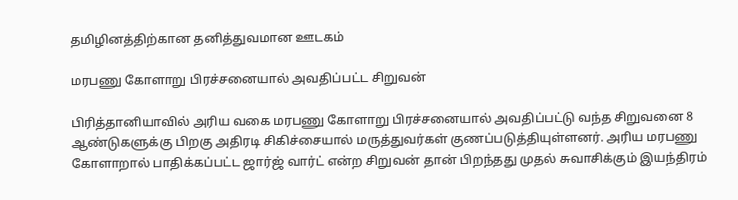தமிழினத்திற்கான தனித்துவமான ஊடகம்

மரபணு கோளாறு பிரச்சனையால் அவதிப்பட்ட சிறுவன்

பிரித்தானியாவில் அரிய வகை மரபணு கோளாறு பிரச்சனையால் அவதிப்பட்டு வந்த சிறுவனை 8 ஆண்டுகளுக்கு பிறகு அதிரடி சிகிச்சையால் மருத்துவர்கள் குணப்படுத்தியுள்ளனர். அரிய மரபணு கோளாறால் பாதிக்கப்பட்ட ஜார்ஜ் வார்ட் என்ற சிறுவன் தான் பிறந்தது முதல் சுவாசிக்கும் இயந்திரம்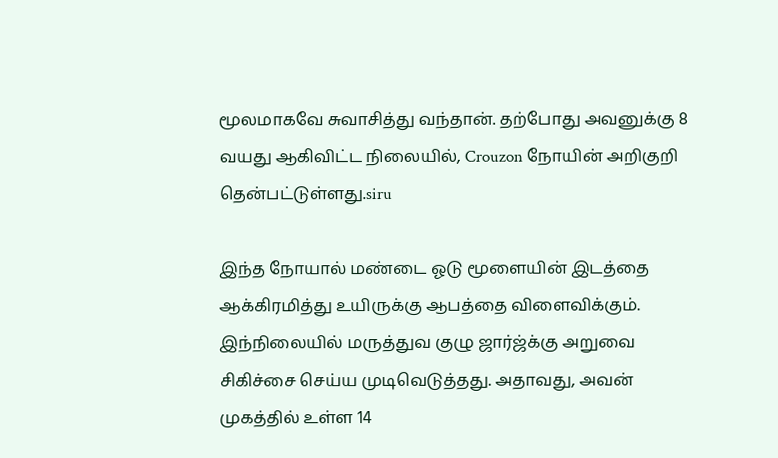மூலமாகவே சுவாசித்து வந்தான். தற்போது அவனுக்கு 8 வயது ஆகிவிட்ட நிலையில், Crouzon நோயின் அறிகுறி தென்பட்டுள்ளது.siru

இந்த நோயால் மண்டை ஓடு மூளையின் இடத்தை ஆக்கிரமித்து உயிருக்கு ஆபத்தை விளைவிக்கும். இந்நிலையில் மருத்துவ குழு ஜார்ஜ்க்கு அறுவை சிகிச்சை செய்ய முடிவெடுத்தது. அதாவது, அவன் முகத்தில் உள்ள 14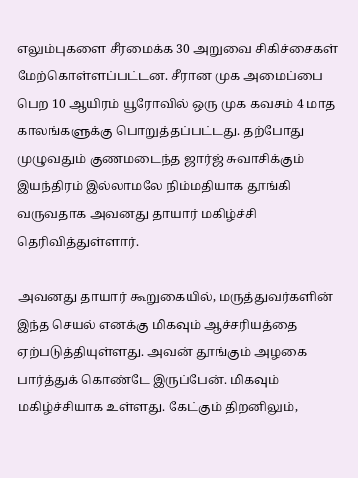எலும்புகளை சீரமைக்க 30 அறுவை சிகிச்சைகள் மேற்கொள்ளப்பட்டன. சீரான முக அமைப்பை பெற 10 ஆயிரம் யூரோவில் ஒரு முக கவசம் 4 மாத காலங்களுக்கு பொறுத்தப்பட்டது. தற்போது முழுவதும் குணமடைந்த ஜார்ஜ் சுவாசிக்கும் இயந்திரம் இல்லாமலே நிம்மதியாக தூங்கி வருவதாக அவனது தாயார் மகிழ்ச்சி தெரிவித்துள்ளார்.

அவனது தாயார் கூறுகையில், மருத்துவர்களின் இந்த செயல் எனக்கு மிகவும் ஆச்சரியத்தை ஏற்படுத்தியுள்ளது. அவன் தூங்கும் அழகை பார்த்துக் கொண்டே இருப்பேன். மிகவும் மகிழ்ச்சியாக உள்ளது. கேட்கும் திறனிலும்,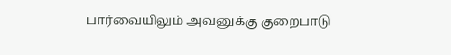பார்வையிலும் அவனுக்கு குறைபாடு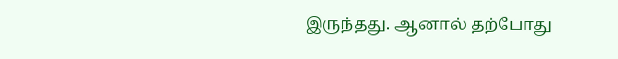இருந்தது. ஆனால் தற்போது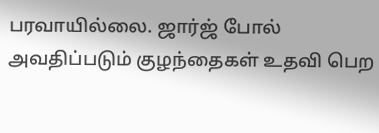பரவாயில்லை. ஜார்ஜ் போல் அவதிப்படும் குழந்தைகள் உதவி பெற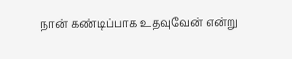நான் கண்டிப்பாக உதவுவேன் என்று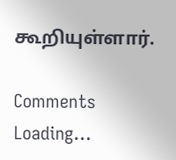கூறியுள்ளார்.

Comments
Loading...